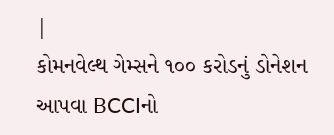|
કોમનવેલ્થ ગેમ્સને ૧૦૦ કરોડનું ડોનેશન આપવા BCCIનો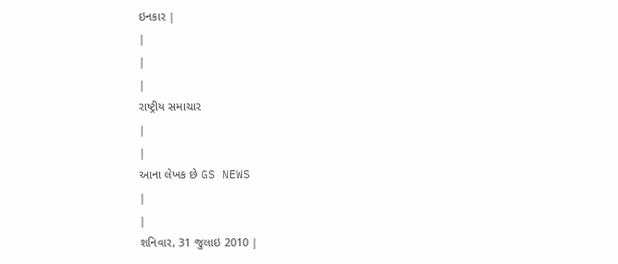ઇનકાર |
|
|
|
રાષ્ટ્રીય સમાચાર
|
|
આના લેખક છે GS NEWS
|
|
શનિવાર, 31 જુલાઇ 2010 |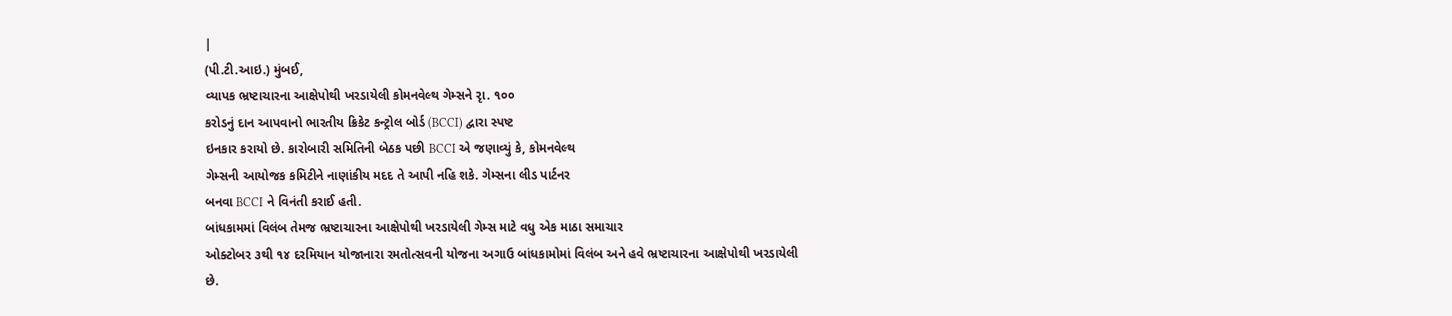|
(પી.ટી.આઇ.) મુંબઈ,
વ્યાપક ભ્રષ્ટાચારના આક્ષેપોથી ખરડાયેલી કોમનવેલ્થ ગેમ્સને રૃા. ૧૦૦
કરોડનું દાન આપવાનો ભારતીય ક્રિકેટ કન્ટ્રોલ બોર્ડ (BCCI) દ્વારા સ્પષ્ટ
ઇનકાર કરાયો છે. કારોબારી સમિતિની બેઠક પછી BCCI એ જણાવ્યું કે, કોમનવેલ્થ
ગેમ્સની આયોજક કમિટીને નાણાંકીય મદદ તે આપી નહિ શકે. ગેમ્સના લીડ પાર્ટનર
બનવા BCCI ને વિનંતી કરાઈ હતી.
બાંધકામમાં વિલંબ તેમજ ભ્રષ્ટાચારના આક્ષેપોથી ખરડાયેલી ગેમ્સ માટે વધુ એક માઠા સમાચાર
ઓક્ટોબર ૩થી ૧૪ દરમિયાન યોજાનારા રમતોત્સવની યોજના અગાઉ બાંધકામોમાં વિલંબ અને હવે ભ્રષ્ટાચારના આક્ષેપોથી ખરડાયેલી છે.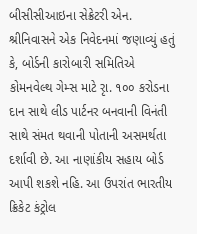બીસીસીઆઇના સેક્રેટરી એન. શ્રીનિવાસને એક નિવેદનમાં જણાવ્યું હતું કે, બોર્ડની કારોબારી સમિતિએ કોમનવેલ્થ ગેમ્સ માટે રૃા. ૧૦૦ કરોડના દાન સાથે લીડ પાર્ટનર બનવાની વિનંતી સાથે સંમત થવાની પોતાની અસમર્થતા દર્શાવી છે. આ નાણાંકીય સહાય બોર્ડ આપી શકશે નહિ. આ ઉપરાંત ભારતીય ક્રિકેટ કંટ્રોલ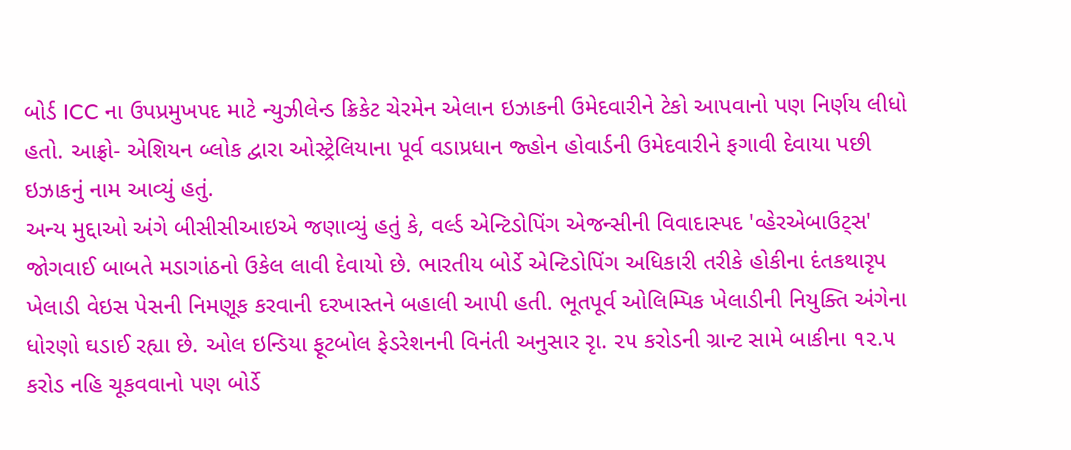બોર્ડ ICC ના ઉપપ્રમુખપદ માટે ન્યુઝીલેન્ડ ક્રિકેટ ચેરમેન એલાન ઇઝાકની ઉમેદવારીને ટેકો આપવાનો પણ નિર્ણય લીધો હતો. આફ્રો- એશિયન બ્લોક દ્વારા ઓસ્ટ્રેલિયાના પૂર્વ વડાપ્રધાન જ્હોન હોવાર્ડની ઉમેદવારીને ફગાવી દેવાયા પછી ઇઝાકનું નામ આવ્યું હતું.
અન્ય મુદ્દાઓ અંગે બીસીસીઆઇએ જણાવ્યું હતું કે, વર્લ્ડ એન્ટિડોપિંગ એજન્સીની વિવાદાસ્પદ 'વ્હેરએબાઉટ્સ' જોગવાઈ બાબતે મડાગાંઠનો ઉકેલ લાવી દેવાયો છે. ભારતીય બોર્ડે એન્ટિડોપિંગ અધિકારી તરીકે હોકીના દંતકથારૃપ ખેલાડી વેઇસ પેસની નિમણૂક કરવાની દરખાસ્તને બહાલી આપી હતી. ભૂતપૂર્વ ઓલિમ્પિક ખેલાડીની નિયુક્તિ અંગેના ધોરણો ઘડાઈ રહ્યા છે. ઓલ ઇન્ડિયા ફૂટબોલ ફેડરેશનની વિનંતી અનુસાર રૃા. ૨૫ કરોડની ગ્રાન્ટ સામે બાકીના ૧૨.૫ કરોડ નહિ ચૂકવવાનો પણ બોર્ડે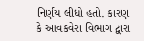નિર્ણય લીધો હતો. કારણ કે આવકવેરા વિભાગ દ્વારા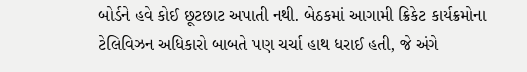બોર્ડને હવે કોઈ છૂટછાટ અપાતી નથી. બેઠકમાં આગામી ક્રિકેટ કાર્યક્રમોના ટેલિવિઝન અધિકારો બાબતે પણ ચર્ચા હાથ ધરાઈ હતી, જે અંગે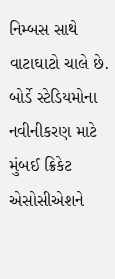નિમ્બસ સાથે વાટાઘાટો ચાલે છે. બોર્ડે સ્ટેડિયમોના નવીનીકરણ માટે મુંબઈ ક્રિકેટ એસોસીએશને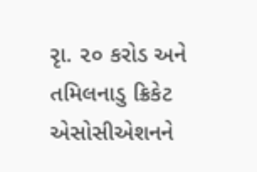રૃા. ૨૦ કરોડ અને તમિલનાડુ ક્રિકેટ એસોસીએશનને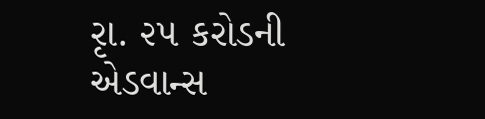રૃા. ૨૫ કરોડની એડવાન્સ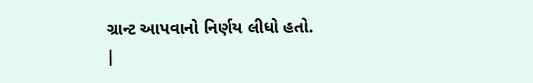ગ્રાન્ટ આપવાનો નિર્ણય લીધો હતો.
|